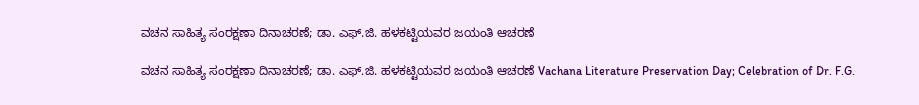ವಚನ ಸಾಹಿತ್ಯ ಸಂರಕ್ಷಣಾ ದಿನಾಚರಣೆ; ಡಾ. ಎಫ್‌.ಜಿ. ಹಳಕಟ್ಟಿಯವರ ಜಯಂತಿ ಆಚರಣೆ

ವಚನ ಸಾಹಿತ್ಯ ಸಂರಕ್ಷಣಾ ದಿನಾಚರಣೆ; ಡಾ. ಎಫ್‌.ಜಿ. ಹಳಕಟ್ಟಿಯವರ ಜಯಂತಿ ಆಚರಣೆ Vachana Literature Preservation Day; Celebration of Dr. F.G.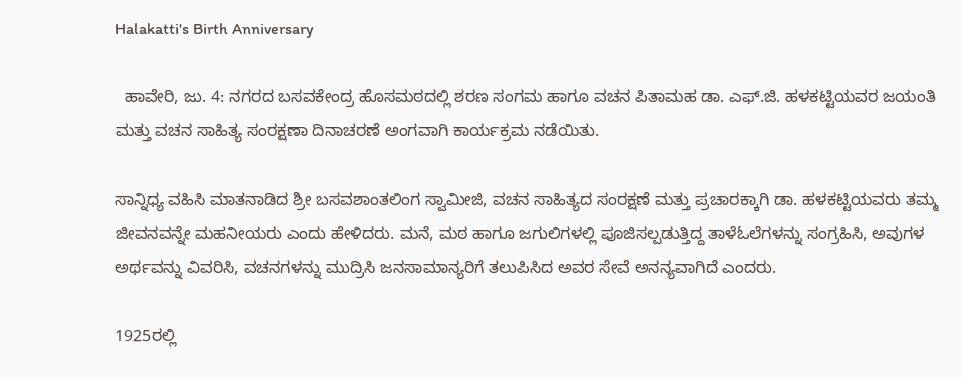Halakatti's Birth Anniversary

  ಹಾವೇರಿ, ಜು. 4: ನಗರದ ಬಸವಕೇಂದ್ರ ಹೊಸಮಠದಲ್ಲಿ ಶರಣ ಸಂಗಮ ಹಾಗೂ ವಚನ ಪಿತಾಮಹ ಡಾ. ಎಫ್‌.ಜಿ. ಹಳಕಟ್ಟಿಯವರ ಜಯಂತಿ ಮತ್ತು ವಚನ ಸಾಹಿತ್ಯ ಸಂರಕ್ಷಣಾ ದಿನಾಚರಣೆ ಅಂಗವಾಗಿ ಕಾರ್ಯಕ್ರಮ ನಡೆಯಿತು.

ಸಾನ್ನಿಧ್ಯ ವಹಿಸಿ ಮಾತನಾಡಿದ ಶ್ರೀ ಬಸವಶಾಂತಲಿಂಗ ಸ್ವಾಮೀಜಿ, ವಚನ ಸಾಹಿತ್ಯದ ಸಂರಕ್ಷಣೆ ಮತ್ತು ಪ್ರಚಾರಕ್ಕಾಗಿ ಡಾ. ಹಳಕಟ್ಟಿಯವರು ತಮ್ಮ ಜೀವನವನ್ನೇ ಮಹನೀಯರು ಎಂದು ಹೇಳಿದರು. ಮನೆ, ಮಠ ಹಾಗೂ ಜಗುಲಿಗಳಲ್ಲಿ ಪೂಜಿಸಲ್ಪಡುತ್ತಿದ್ದ ತಾಳೆಓಲೆಗಳನ್ನು ಸಂಗ್ರಹಿಸಿ, ಅವುಗಳ ಅರ್ಥವನ್ನು ವಿವರಿಸಿ, ವಚನಗಳನ್ನು ಮುದ್ರಿಸಿ ಜನಸಾಮಾನ್ಯರಿಗೆ ತಲುಪಿಸಿದ ಅವರ ಸೇವೆ ಅನನ್ಯವಾಗಿದೆ ಎಂದರು.

1925ರಲ್ಲಿ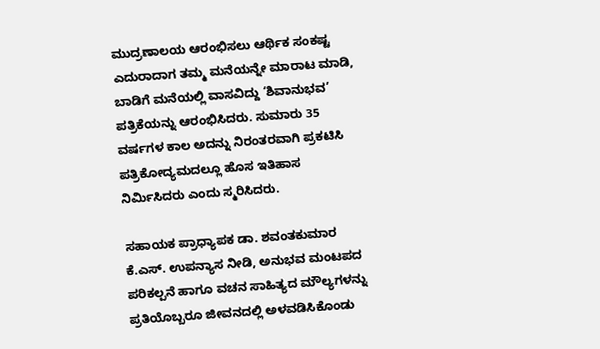ಮುದ್ರಣಾಲಯ ಆರಂಭಿಸಲು ಆರ್ಥಿಕ ಸಂಕಷ್ಟ ಎದುರಾದಾಗ ತಮ್ಮ ಮನೆಯನ್ನೇ ಮಾರಾಟ ಮಾಡಿ, ಬಾಡಿಗೆ ಮನೆಯಲ್ಲಿ ವಾಸವಿದ್ದು ‘ಶಿವಾನುಭವ’ ಪತ್ರಿಕೆಯನ್ನು ಆರಂಭಿಸಿದರು. ಸುಮಾರು 35 ವರ್ಷಗಳ ಕಾಲ ಅದನ್ನು ನಿರಂತರವಾಗಿ ಪ್ರಕಟಿಸಿ ಪತ್ರಿಕೋದ್ಯಮದಲ್ಲೂ ಹೊಸ ಇತಿಹಾಸ ನಿರ್ಮಿಸಿದರು ಎಂದು ಸ್ಮರಿಸಿದರು.

ಸಹಾಯಕ ಪ್ರಾಧ್ಯಾಪಕ ಡಾ. ಶವಂತಕುಮಾರ ಕೆ.ಎಸ್‌. ಉಪನ್ಯಾಸ ನೀಡಿ, ಅನುಭವ ಮಂಟಪದ ಪರಿಕಲ್ಪನೆ ಹಾಗೂ ವಚನ ಸಾಹಿತ್ಯದ ಮೌಲ್ಯಗಳನ್ನು ಪ್ರತಿಯೊಬ್ಬರೂ ಜೀವನದಲ್ಲಿ ಅಳವಡಿಸಿಕೊಂಡು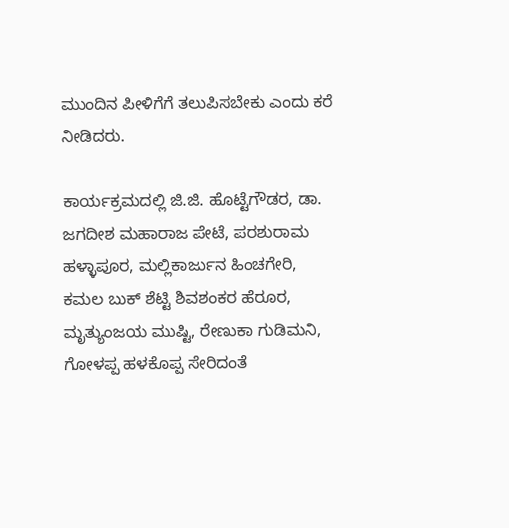ಮುಂದಿನ ಪೀಳಿಗೆಗೆ ತಲುಪಿಸಬೇಕು ಎಂದು ಕರೆ ನೀಡಿದರು.

ಕಾರ್ಯಕ್ರಮದಲ್ಲಿ ಜಿ.ಜಿ. ಹೊಟ್ಟೆಗೌಡರ, ಡಾ. ಜಗದೀಶ ಮಹಾರಾಜ ಪೇಟೆ, ಪರಶುರಾಮ ಹಳ್ಳಾಪೂರ, ಮಲ್ಲಿಕಾರ್ಜುನ ಹಿಂಚಗೇರಿ, ಕಮಲ ಬುಕ್ ಶೆಟ್ಟಿ ಶಿವಶಂಕರ ಹೆರೂರ, ಮೃತ್ಯುಂಜಯ ಮುಷ್ಟಿ, ರೇಣುಕಾ ಗುಡಿಮನಿ, ಗೋಳಪ್ಪ ಹಳಕೊಪ್ಪ ಸೇರಿದಂತೆ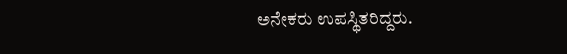ಅನೇಕರು ಉಪಸ್ಥಿತರಿದ್ದರು.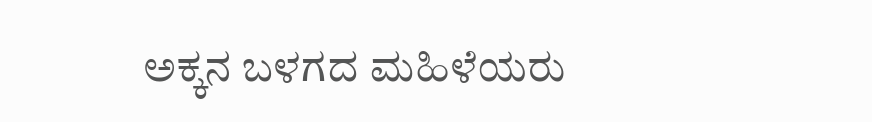ಅಕ್ಕನ ಬಳಗದ ಮಹಿಳೆಯರು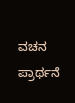ವಚನ ಪ್ರಾರ್ಥನೆ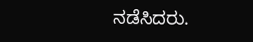ನಡೆಸಿದರು.